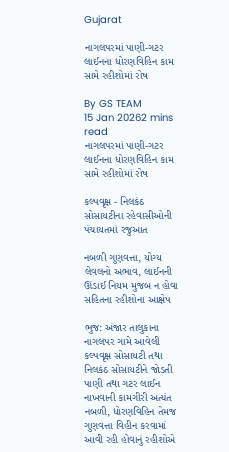Gujarat

નાગલપરમાં પાણી-ગટર લાઈનના ધોરણવિહિન કામ સામે રહીશોમાં રોષ

By GS TEAM
15 Jan 20262 mins read
નાગલપરમાં પાણી-ગટર લાઈનના ધોરણવિહિન કામ સામે રહીશોમાં રોષ

કલ્પવૃક્ષ - નિલકંઠ સોસાયટીના રહેવાસીઓની પંચાયતમાં રજુઆત

નબળી ગુણવત્તા, યોગ્ય લેવલનો અભાવ, લાઈનની ઊંડાઈ નિયમ મુજબ ન હોવા સહિતના રહીશોના આક્ષેપ

ભુજ: અંજાર તાલુકાના નાગલપર ગામે આવેલી કલ્પવૃક્ષ સોસાયટી તથા નિલકંઠ સોસાયટીને જોડતી પાણી તથા ગટર લાઈન નાખવાની કામગીરી અત્યંત નબળી, ધોરણવિહિન તેમજ ગુણવત્તા વિહીન કરવામાં આવી રહી હોવાનું રહીશોએ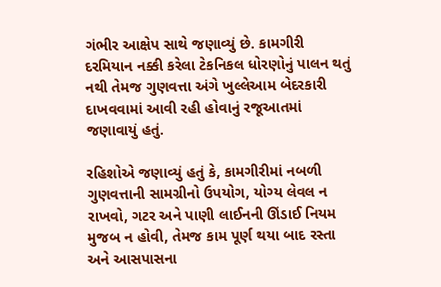ગંભીર આક્ષેપ સાથે જણાવ્યું છે. કામગીરી દરમિયાન નક્કી કરેલા ટેકનિકલ ધોરણોનું પાલન થતું નથી તેમજ ગુણવત્તા અંગે ખુલ્લેઆમ બેદરકારી દાખવવામાં આવી રહી હોવાનું રજૂઆતમાં જણાવાયું હતું.

રહિશોએ જણાવ્યું હતું કે, કામગીરીમાં નબળી ગુણવત્તાની સામગ્રીનો ઉપયોગ, યોગ્ય લેવલ ન રાખવો, ગટર અને પાણી લાઈનની ઊંડાઈ નિયમ મુજબ ન હોવી, તેમજ કામ પૂર્ણ થયા બાદ રસ્તા અને આસપાસના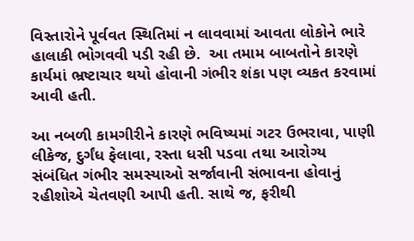વિસ્તારોને પૂર્વવત સ્થિતિમાં ન લાવવામાં આવતા લોકોને ભારે હાલાકી ભોગવવી પડી રહી છે.  આ તમામ બાબતોને કારણે કાર્યમાં ભ્રષ્ટાચાર થયો હોવાની ગંભીર શંકા પણ વ્યકત કરવામાં આવી હતી.

આ નબળી કામગીરીને કારણે ભવિષ્યમાં ગટર ઉભરાવા, પાણી લીકેજ, દુર્ગંધ ફેલાવા, રસ્તા ધસી પડવા તથા આરોગ્ય  સંબંધિત ગંભીર સમસ્યાઓ સર્જાવાની સંભાવના હોવાનું રહીશોએ ચેતવણી આપી હતી. સાથે જ, ફરીથી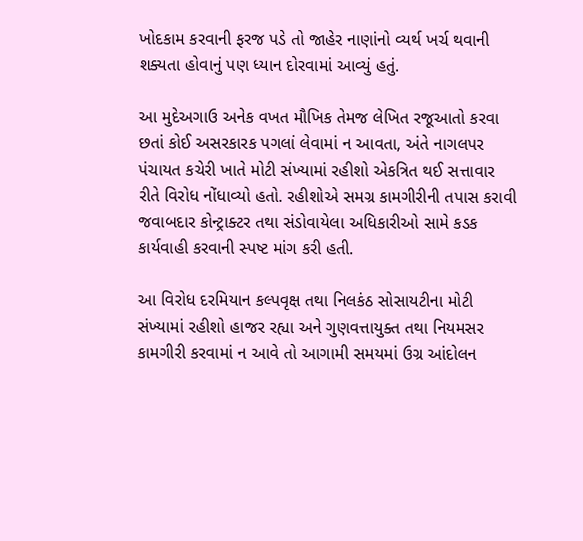ખોદકામ કરવાની ફરજ પડે તો જાહેર નાણાંનો વ્યર્થ ખર્ચ થવાની શક્યતા હોવાનું પણ ધ્યાન દોરવામાં આવ્યું હતું.

આ મુદેઅગાઉ અનેક વખત મૌખિક તેમજ લેખિત રજૂઆતો કરવા છતાં કોઈ અસરકારક પગલાં લેવામાં ન આવતા, અંતે નાગલપર પંચાયત કચેરી ખાતે મોટી સંખ્યામાં રહીશો એકત્રિત થઈ સત્તાવાર રીતે વિરોધ નોંધાવ્યો હતો. રહીશોએ સમગ્ર કામગીરીની તપાસ કરાવી જવાબદાર કોન્ટ્રાક્ટર તથા સંડોવાયેલા અધિકારીઓ સામે કડક કાર્યવાહી કરવાની સ્પષ્ટ માંગ કરી હતી.

આ વિરોધ દરમિયાન કલ્પવૃક્ષ તથા નિલકંઠ સોસાયટીના મોટી સંખ્યામાં રહીશો હાજર રહ્યા અને ગુણવત્તાયુક્ત તથા નિયમસર કામગીરી કરવામાં ન આવે તો આગામી સમયમાં ઉગ્ર આંદોલન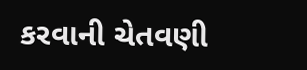કરવાની ચેતવણી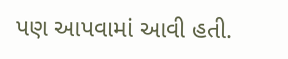પણ આપવામાં આવી હતી.